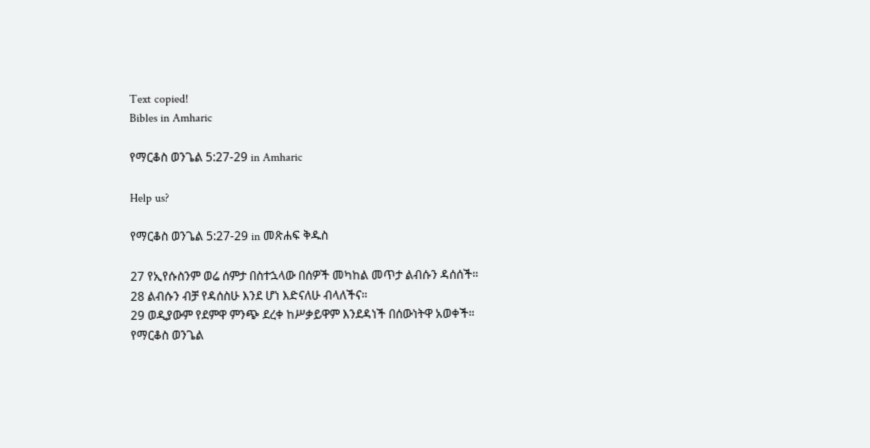Text copied!
Bibles in Amharic

የማርቆስ ወንጌል 5:27-29 in Amharic

Help us?

የማርቆስ ወንጌል 5:27-29 in መጽሐፍ ቅዱስ

27 የኢየሱስንም ወሬ ሰምታ በስተኋላው በሰዎች መካከል መጥታ ልብሱን ዳሰሰች።
28 ልብሱን ብቻ የዳሰስሁ እንደ ሆነ እድናለሁ ብላለችና።
29 ወዲያውም የደምዋ ምንጭ ደረቀ ከሥቃይዋም እንደዳነች በሰውነትዋ አወቀች።
የማርቆስ ወንጌል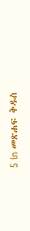5 in መጽሐፍ ቅዱስ